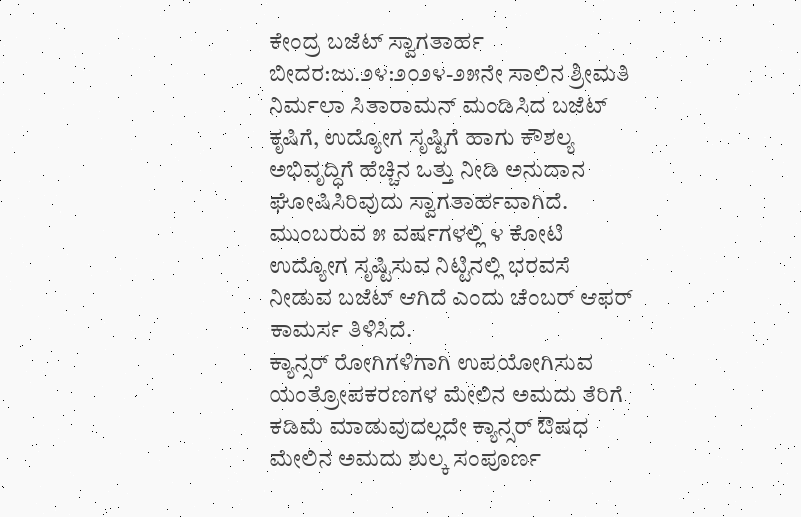ಕೇಂದ್ರ ಬಜೆಟ್ ಸ್ವಾಗತಾರ್ಹ
ಬೀದರ:ಜು.೨೪:೨೦೨೪-೨೫ನೇ ಸಾಲಿನ ಶ್ರೀಮತಿ ನಿರ್ಮಲಾ ಸಿತಾರಾಮನ್ ಮಂಡಿಸಿದ ಬಜೆಟ್ ಕೃಷಿಗೆ, ಉದ್ಯೋಗ ಸೃಷ್ಟಿಗೆ ಹಾಗು ಕೌಶಲ್ಯ ಅಭಿವೃದ್ಧಿಗೆ ಹೆಚ್ಚಿನ ಒತ್ತು ನೀಡಿ ಅನುದಾನ ಘೋಷಿಸಿರಿವುದು ಸ್ವಾಗತಾರ್ಹವಾಗಿದೆ.
ಮುಂಬರುವ ೫ ವರ್ಷಗಳಲ್ಲಿ ೪ ಕೋಟಿ ಉದ್ಯೋಗ ಸೃಷ್ಟಿಸುವ ನಿಟ್ಟಿನಲ್ಲಿ ಭರವಸೆ ನೀಡುವ ಬಜೆಟ್ ಆಗಿದೆ ಎಂದು ಚೆಂಬರ್ ಆಫರ್ ಕಾಮರ್ಸ ತಿಳಿಸಿದೆ.
ಕ್ಯಾನ್ಸರ್ ರೋಗಿಗಳಿಗಾಗಿ ಉಪಯೋಗಿಸುವ ಯಂತ್ರೋಪಕರಣಗಳ ಮೇಲಿನ ಅಮದು ತೆರಿಗೆ ಕಡಿಮೆ ಮಾಡುವುದಲ್ಲದೇ ಕ್ಯಾನ್ಸರ್ ಔಷಧ ಮೇಲಿನ ಅಮದು ಶುಲ್ಕ ಸಂಪೂರ್ಣ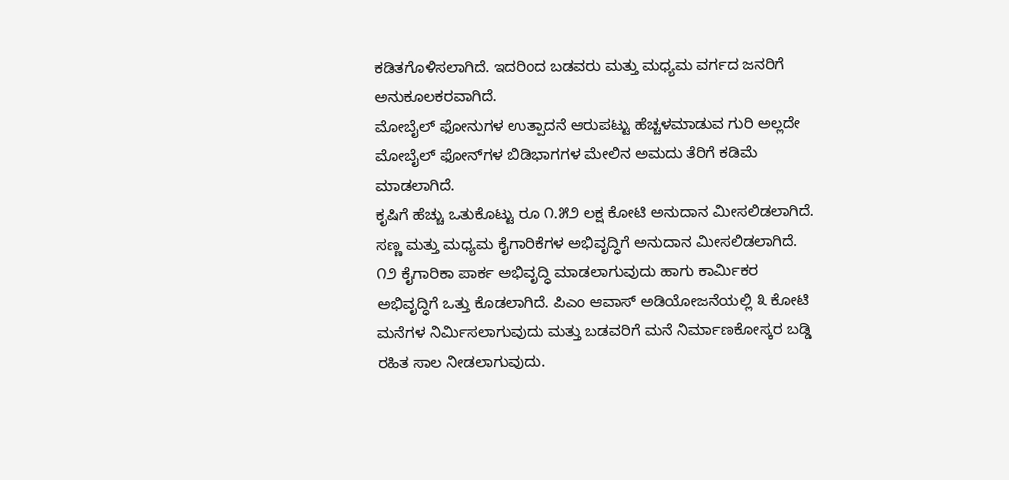ಕಡಿತಗೊಳಿಸಲಾಗಿದೆ. ಇದರಿಂದ ಬಡವರು ಮತ್ತು ಮಧ್ಯಮ ವರ್ಗದ ಜನರಿಗೆ ಅನುಕೂಲಕರವಾಗಿದೆ.
ಮೋಬೈಲ್ ಫೋನುಗಳ ಉತ್ಪಾದನೆ ಆರುಪಟ್ಟು ಹೆಚ್ಚಳಮಾಡುವ ಗುರಿ ಅಲ್ಲದೇ ಮೋಬೈಲ್ ಫೋನ್‌ಗಳ ಬಿಡಿಭಾಗಗಳ ಮೇಲಿನ ಅಮದು ತೆರಿಗೆ ಕಡಿಮೆ ಮಾಡಲಾಗಿದೆ.
ಕೃಷಿಗೆ ಹೆಚ್ಚು ಒತುಕೊಟ್ಟು ರೂ ೧.೫೨ ಲಕ್ಷ ಕೋಟಿ ಅನುದಾನ ಮೀಸಲಿಡಲಾಗಿದೆ.
ಸಣ್ಣ ಮತ್ತು ಮಧ್ಯಮ ಕೈಗಾರಿಕೆಗಳ ಅಭಿವೃದ್ಧಿಗೆ ಅನುದಾನ ಮೀಸಲಿಡಲಾಗಿದೆ. ೧೨ ಕೈಗಾರಿಕಾ ಪಾರ್ಕ ಅಭಿವೃದ್ಧಿ ಮಾಡಲಾಗುವುದು ಹಾಗು ಕಾರ್ಮಿಕರ ಅಭಿವೃದ್ಧಿಗೆ ಒತ್ತು ಕೊಡಲಾಗಿದೆ. ಪಿಎಂ ಆವಾಸ್ ಅಡಿಯೋಜನೆಯಲ್ಲಿ ೩ ಕೋಟಿ ಮನೆಗಳ ನಿರ್ಮಿಸಲಾಗುವುದು ಮತ್ತು ಬಡವರಿಗೆ ಮನೆ ನಿರ್ಮಾಣಕೋಸ್ಕರ ಬಡ್ಡಿ ರಹಿತ ಸಾಲ ನೀಡಲಾಗುವುದು.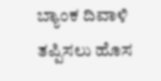ಬ್ಯಾಂಕ ದಿವಾಳಿ ತಪ್ಪಿಸಲು ಹೊಸ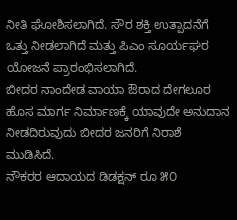ನೀತಿ ಘೋಶಿಸಲಾಗಿದೆ. ಸೌರ ಶಕ್ತಿ ಉತ್ಪಾದನೆಗೆ ಒತ್ತು ನೀಡಲಾಗಿದೆ ಮತ್ತು ಪಿಎಂ ಸೂರ್ಯಘರ ಯೋಜನೆ ಪ್ರಾರಂಭಿಸಲಾಗಿದೆ.
ಬೀದರ ನಾಂದೇಡ ವಾಯಾ ಔರಾದ ದೇಗಲೂರ ಹೊಸ ಮಾರ್ಗ ನಿರ್ಮಾಣಕ್ಕೆ ಯಾವುದೇ ಅನುದಾನ ನೀಡದಿರುವುದು ಬೀದರ ಜನರಿಗೆ ನಿರಾಶೆ ಮುಡಿಸಿದೆ.
ನೌಕರರ ಆದಾಯದ ಡಿಡಕ್ಷನ್ ರೂ ೫೦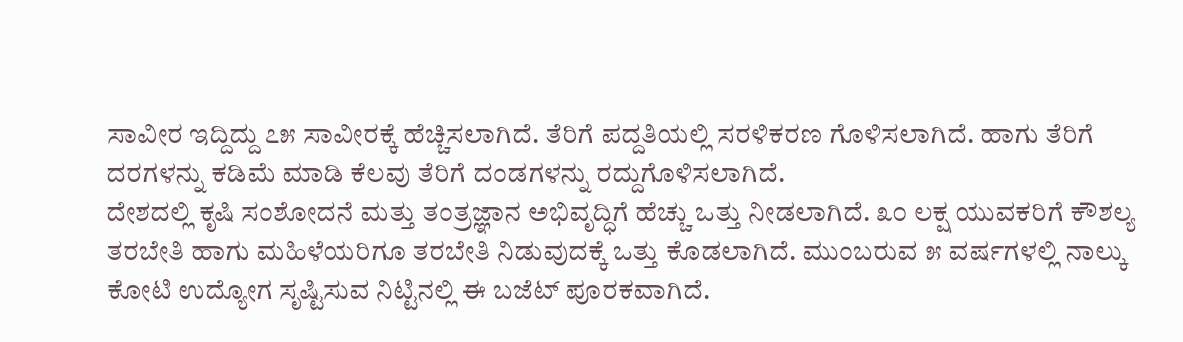ಸಾವೀರ ಇದ್ದಿದ್ದು ೭೫ ಸಾವೀರಕ್ಕೆ ಹೆಚ್ಚಿಸಲಾಗಿದೆ. ತೆರಿಗೆ ಪದ್ದತಿಯಲ್ಲಿ ಸರಳಿಕರಣ ಗೊಳಿಸಲಾಗಿದೆ. ಹಾಗು ತೆರಿಗೆ ದರಗಳನ್ನು ಕಡಿಮೆ ಮಾಡಿ ಕೆಲವು ತೆರಿಗೆ ದಂಡಗಳನ್ನು ರದ್ದುಗೊಳಿಸಲಾಗಿದೆ.
ದೇಶದಲ್ಲಿ ಕೃಷಿ ಸಂಶೋದನೆ ಮತ್ತು ತಂತ್ರಜ್ಞಾನ ಅಭಿವೃದ್ಧಿಗೆ ಹೆಚ್ಚು ಒತ್ತು ನೀಡಲಾಗಿದೆ. ೩೦ ಲಕ್ಷ ಯುವಕರಿಗೆ ಕೌಶಲ್ಯ ತರಬೇತಿ ಹಾಗು ಮಹಿಳೆಯರಿಗೂ ತರಬೇತಿ ನಿಡುವುದಕ್ಕೆ ಒತ್ತು ಕೊಡಲಾಗಿದೆ. ಮುಂಬರುವ ೫ ವರ್ಷಗಳಲ್ಲಿ ನಾಲ್ಕು ಕೋಟಿ ಉದ್ಯೋಗ ಸೃಷ್ಟಿಸುವ ನಿಟ್ಟಿನಲ್ಲಿ ಈ ಬಜೆಟ್ ಪೂರಕವಾಗಿದೆ.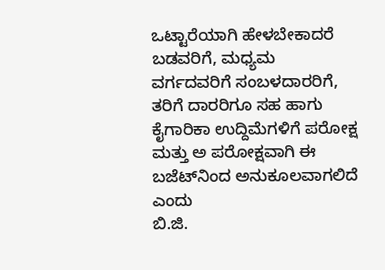ಒಟ್ಟಾರೆಯಾಗಿ ಹೇಳಬೇಕಾದರೆ ಬಡವರಿಗೆ, ಮಧ್ಯಮ ವರ್ಗದವರಿಗೆ ಸಂಬಳದಾರರಿಗೆ, ತರಿಗೆ ದಾರರಿಗೂ ಸಹ ಹಾಗು ಕೈಗಾರಿಕಾ ಉದ್ದಿಮೆಗಳಿಗೆ ಪರೋಕ್ಷ ಮತ್ತು ಅ ಪರೋಕ್ಷವಾಗಿ ಈ ಬಜೆಟ್‌ನಿಂದ ಅನುಕೂಲವಾಗಲಿದೆ ಎಂದು
ಬಿ.ಜಿ.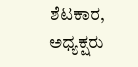ಶೆಟಕಾರ, ಅಧ್ಯಕ್ಷರು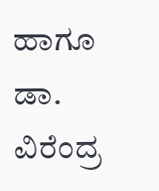ಹಾಗೂ ಡಾ. ವಿರೆಂದ್ರ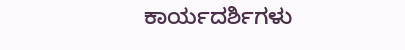ಕಾರ್ಯದರ್ಶಿಗಳು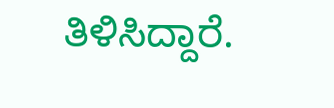ತಿಳಿಸಿದ್ದಾರೆ.